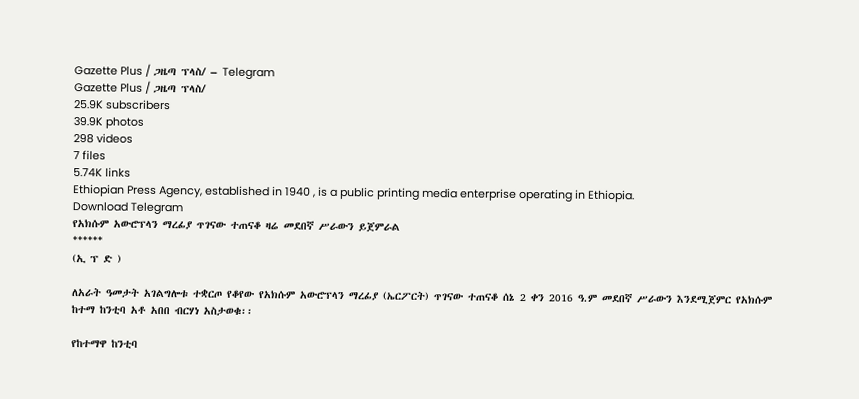Gazette Plus / ጋዜጣ ፕላስ/ – Telegram
Gazette Plus / ጋዜጣ ፕላስ/
25.9K subscribers
39.9K photos
298 videos
7 files
5.74K links
Ethiopian Press Agency, established in 1940 , is a public printing media enterprise operating in Ethiopia.
Download Telegram
የአክሱም አውሮፕላን ማረፊያ ጥገናው ተጠናቆ ዛሬ መደበኛ ሥራውን ይጀምራል
******
(ኢ ፕ ድ )

ለአራት ዓመታት አገልግሎቱ ተቋርጦ የቆየው የአክሱም አውሮፕላን ማረፊያ (ኤርፖርት) ጥገናው ተጠናቆ ሰኔ 2 ቀን 2016 ዓ.ም መደበኛ ሥራውን እንደሚጀምር የአክሱም ከተማ ከንቲባ አቶ አበበ ብርሃነ አስታወቁ፡፡

የከተማዋ ከንቲባ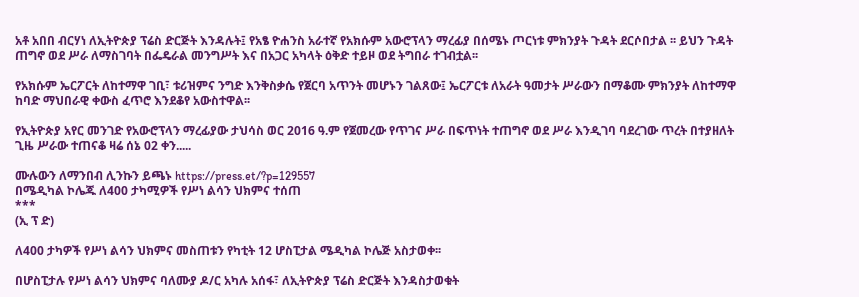አቶ አበበ ብርሃነ ለኢትዮጵያ ፕሬስ ድርጅት እንዳሉት፤ የአፄ ዮሐንስ አራተኛ የአክሱም አውሮፕላን ማረፊያ በሰሜኑ ጦርነቱ ምክንያት ጉዳት ደርሶበታል ፡፡ ይህን ጉዳት ጠግኖ ወደ ሥራ ለማስገባት በፌዴራል መንግሥት እና በአጋር አካላት ዕቅድ ተይዞ ወደ ትግበራ ተገብቷል፡፡

የአክሱም ኤርፖርት ለከተማዋ ገቢ፣ ቱሪዝምና ንግድ እንቅስቃሴ የጀርባ አጥንት መሆኑን ገልጸው፤ ኤርፖርቱ ለአራት ዓመታት ሥራውን በማቆሙ ምክንያት ለከተማዋ ከባድ ማህበራዊ ቀውስ ፈጥሮ እንደቆየ አውስተዋል፡፡

የኢትዮጵያ አየር መንገድ የአውሮፕላን ማረፊያው ታህሳስ ወር 2016 ዓ.ም የጀመረው የጥገና ሥራ በፍጥነት ተጠግኖ ወደ ሥራ እንዲገባ ባደረገው ጥረት በተያዘለት ጊዜ ሥራው ተጠናቆ ዛሬ ሰኔ 02 ቀን.....

ሙሉውን ለማንበብ ሊንኩን ይጫኑ https://press.et/?p=129557
በሜዲካል ኮሌጁ ለ400 ታካሚዎች የሥነ ልሳን ህክምና ተሰጠ
***
(ኢ ፕ ድ)

ለ400 ታካዎች የሥነ ልሳን ህክምና መስጠቱን የካቲት 12 ሆስፒታል ሜዲካል ኮሌጅ አስታወቀ፡፡

በሆስፒታሉ የሥነ ልሳን ህክምና ባለሙያ ዶ/ር አካሉ አሰፋ፣ ለኢትዮጵያ ፕሬስ ድርጅት እንዳስታወቁት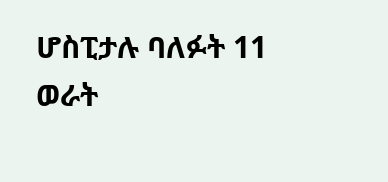ሆስፒታሉ ባለፉት 11 ወራት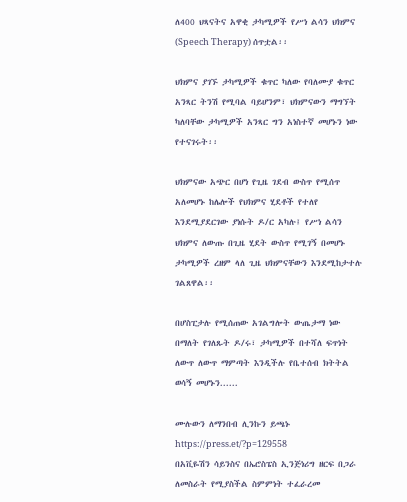ለ400 ህጻናትና አዋቂ ታካሚዎች የሥነ ልሳን ህክምና (Speech Therapy) ሰጥቷል፡፡

ህክምና ያገኙ ታካሚዎች ቁጥር ካለው የባለሙያ ቁጥር አንጻር ትንሽ የሚባል ባይሆንም፣ ህክምናውን ማግኘት ካለባቸው ታካሚዎች አንጻር ግን አነስተኛ መሆኑን ነው የተናገሩት፡፡

ህክምናው አጭር በሆነ የጊዜ ገደብ ውስጥ የሚሰጥ አለመሆኑ ከሌሎች የህክምና ሂደቶች የተለየ እንደሚያደርገው ያነሱት ዶ/ር አካሉ፤ የሥነ ልሳን ህክምና ለውጡ በጊዜ ሂደት ውስጥ የሚገኝ በመሆኑ ታካሚዎች ረዘም ላለ ጊዜ ህክምናቸውን እንደሚከታተሉ ገልጸዋል፡፡

በሆስፒታሉ የሚሰጠው አገልግሎት ውጤታማ ነው በማለት የገለጹት ዶ/ሩ፣ ታካሚዎች በተሻለ ፍጥነት ለውጥ ለውጥ ማምጣት እንዲችሉ የቤተሰብ ክትትል ወሳኝ መሆኑን......

ሙሉውን ለማንበብ ሊንኩን ይጫኑ https://press.et/?p=129558
በአቪዬሽን ሳይንስና በኤሮስፔስ ኢንጅነሪግ ዘርፍ በጋራ ለመስራት የሚያስችል ስምምነት ተፈራረመ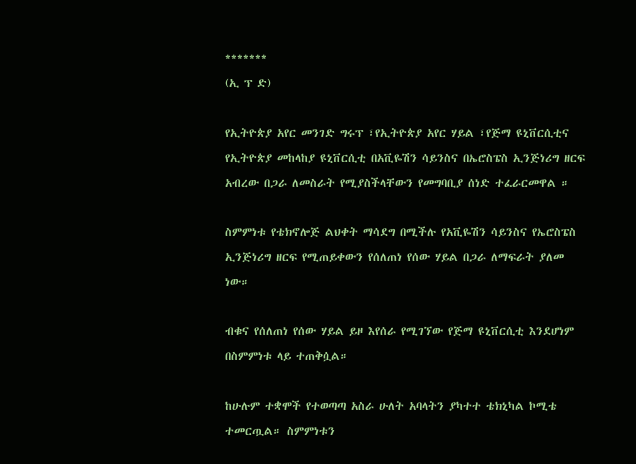*******
(ኢ ፕ ድ)

የኢትዮጵያ አየር መንገድ ግሩፕ ፣የኢትዮጵያ አየር ሃይል ፣የጅማ ዩኒቨርሲቲና የኢትዮጵያ መከላከያ ዩኒቨርሲቲ በአቪዬሽን ሳይንስና በኤሮስፔስ ኢንጅነሪግ ዘርፍ አብረው በጋራ ለመስራት የሚያስችላቸውን የመግባቢያ ሰነድ ተፈራርመዋል ።

ስምምነቱ የቴክኖሎጅ ልህቀት ማሳደግ በሚችሉ የአቪዬሽን ሳይንስና የኤሮስፔስ ኢንጅነሪግ ዘርፍ የሚጠይቀውን የሰለጠነ የሰው ሃይል በጋራ ለማፍራት ያለመ ነው።

ብቁና የሰለጠነ የሰው ሃይል ይዞ እየሰራ የሚገኘው የጅማ ዩኒቨርሲቲ እንደሆነም በስምምነቱ ላይ ተጠቅሷል።

ከሁሉም ተቋሞች የተወጣጣ አስራ ሁለት አባላትን ያካተተ ቴክኒካል ኮሚቴ ተመርጧል። ስምምነቱን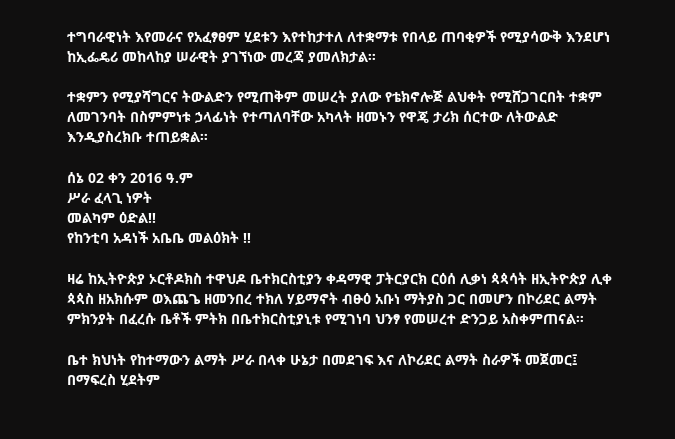ተግባራዊነት እየመራና የአፈፃፀም ሂደቱን እየተከታተለ ለተቋማቱ የበላይ ጠባቂዎች የሚያሳውቅ እንደሆነ ከኢፌዴሪ መከላከያ ሠራዊት ያገኘነው መረጃ ያመለክታል።

ተቋምን የሚያሻግርና ትውልድን የሚጠቅም መሠረት ያለው የቴክኖሎጅ ልህቀት የሚሸጋገርበት ተቋም ለመገንባት በስምምነቱ ኃላፊነት የተጣለባቸው አካላት ዘመኑን የዋጄ ታሪክ ሰርተው ለትውልድ እንዲያስረክቡ ተጠይቋል።

ሰኔ 02 ቀን 2016 ዓ.ም
ሥራ ፈላጊ ነዎት
መልካም ዕድል‼
የከንቲባ አዳነች አቤቤ መልዕክት ‼

ዛሬ ከኢትዮጵያ ኦርቶዶክስ ተዋህዶ ቤተክርስቲያን ቀዳማዊ ፓትርያርክ ርዕሰ ሊቃነ ጳጳሳት ዘኢትዮጵያ ሊቀ ጳጳስ ዘአክሱም ወእጨጌ ዘመንበረ ተክለ ሃይማኖት ብፁዕ አቡነ ማትያስ ጋር በመሆን በኮሪደር ልማት ምክንያት በፈረሱ ቤቶች ምትክ በቤተክርስቲያኒቱ የሚገነባ ህንፃ የመሠረተ ድንጋይ አስቀምጠናል።

ቤተ ክህነት የከተማውን ልማት ሥራ በላቀ ሁኔታ በመደገፍ እና ለኮሪደር ልማት ስራዎች መጀመር፤ በማፍረስ ሂደትም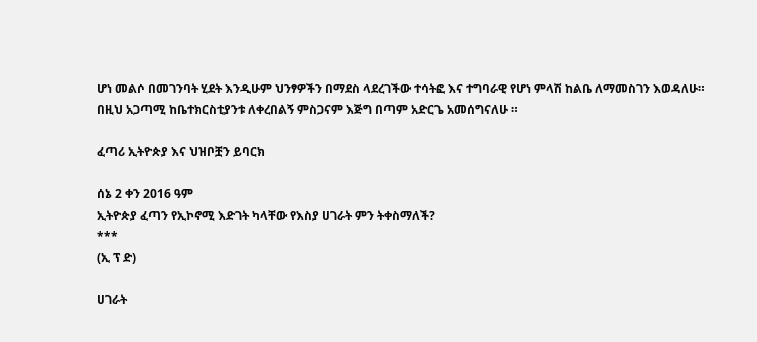ሆነ መልሶ በመገንባት ሂደት እንዲሁም ህንፃዎችን በማደስ ላደረገችው ተሳትፎ እና ተግባራዊ የሆነ ምላሽ ከልቤ ለማመስገን እወዳለሁ።
በዚህ አጋጣሚ ከቤተክርስቲያንቱ ለቀረበልኝ ምስጋናም እጅግ በጣም አድርጌ አመሰግናለሁ ።

ፈጣሪ ኢትዮጵያ እና ህዝቦቿን ይባርክ

ሰኔ 2 ቀን 2016 ዓም
ኢትዮጵያ ፈጣን የኢኮኖሚ እድገት ካላቸው የእስያ ሀገራት ምን ትቀስማለች?
***
(ኢ ፕ ድ)

ሀገራት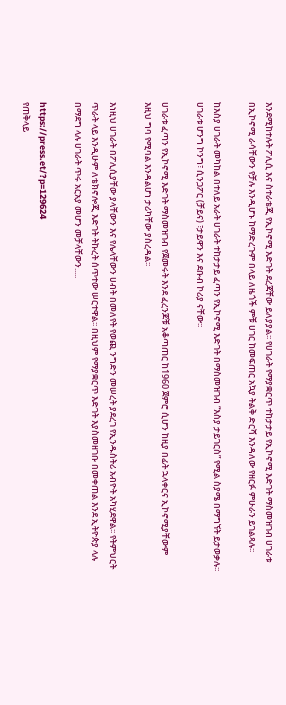እንደሚከተሉት ፖሊሲ እና ስተራቴጂ የኢኮኖሚ እድገት ደረጃቸው ይለያያል፡፡ የሀገራት የማያቋርጥ ተከታታይ የኢኮኖሚ እድገት ማስመዝገብ ሀገራቱ በኢኮኖሚ ራሳቸውን የቻሉ እንዲሆኑ ከማድረጉም በላይ ለዜጎች ምቹ ሀገር ከመፍጠር አኳያ ትልቅ ድርሻ እንዳለው የዘርፉ ምሁራን ይገልጻሉ፡፡

ከእስያ ሀገራት መካከል በተለይ አራት ሀገራት ተከታታይ ፈጣን የኢኮኖሚ እድገት በማስመዝገብ “እስያ ታይገርስ” የሚል ስያሜ በማግኘት ይታወቃሉ፡፡ ሀገራቱ ሆንግ ኮንግ፣ ሲንጋፖር (ቻይና) ፣ታይዋን እና ደቡብ ኮሪያ ናቸው፡፡

ሀገራቱ ፈጣን የኢኮኖሚ እድገት ማስመዝገብ የጀመሩት እንደ ፈረንጆቹ አቆጣጠር ከ1960 ጀምሮ ሲሆን ከዚያ በፊት ኋላቀርና ኢኮኖሚያቸውም እዚህ ግባ የሚባል እንዳልሆነ ታሪካቸው ያስረዳል፡፡

እነዚህ ሀገራት በፖሊሲያቸው ያላቸውን እና የሌላቸውን ሀብት በመለየት የወጪ ንግድን መሠረት ያደረገ የኢንዱስትሪ አብዮት አካሂደዋል፡፡ የትምህርት ጥራት ላይ እንዲሁም ለቴክኖሎጂ እድገት ትኩረት ሰጥተው ሠርተዋል፡፡ በዚህም የማያቋርጥ እድገት እያስመዘገቡ በመቀጠል እንደ ኢትዮጵያ ላሉ በማደግ ላሉ ሀገራት ጥሩ አርአያ መሆን መቻላቸውን.....

https://press.et/?p=129624
የጠቅላይ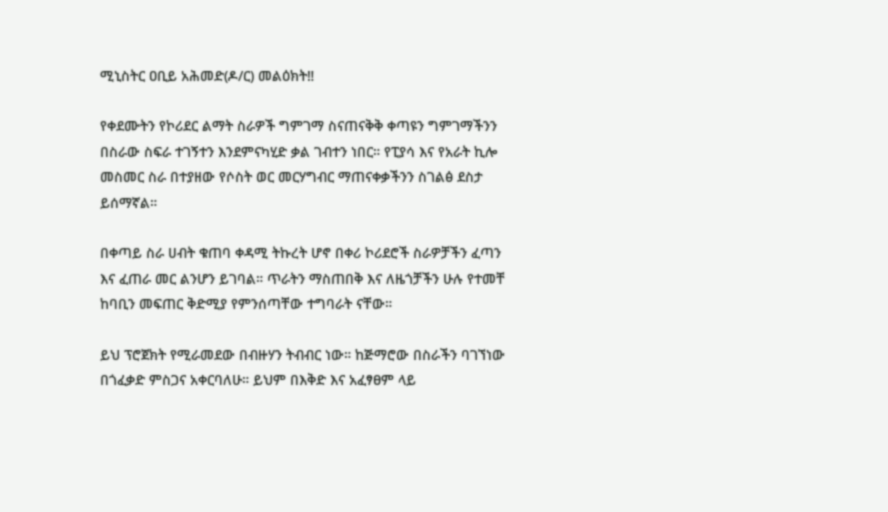ሚኒስትር ዐቢይ አሕመድ(ዶ/ር) መልዕክት‼

የቀደሙትን የኮሪደር ልማት ስራዎች ግምገማ ስናጠናቅቅ ቀጣዩን ግምገማችንን በስራው ስፍራ ተገኝተን እንደምናካሂድ ቃል ገብተን ነበር። የፒያሳ እና የአራት ኪሎ መስመር ስራ በተያዘው የሶስት ወር መርሃግብር ማጠናቀቃችንን ስገልፅ ደስታ ይሰማኛል።

በቀጣይ ስራ ሀብት ቁጠባ ቀዳሚ ትኩረት ሆኖ በቀሪ ኮሪደሮች ስራዎቻችን ፈጣን እና ፈጠራ መር ልንሆን ይገባል። ጥራትን ማስጠበቅ እና ለዜጎቻችን ሁሉ የተመቸ ከባቢን መፍጠር ቅድሚያ የምንሰጣቸው ተግባራት ናቸው።

ይህ ፕሮጀክት የሚራመደው በብዙሃን ትብብር ነው። ከጅማሮው በስራችን ባገኘነው በጎፈቃድ ምስጋና አቀርባለሁ። ይህም በእቅድ እና አፈፃፀም ላይ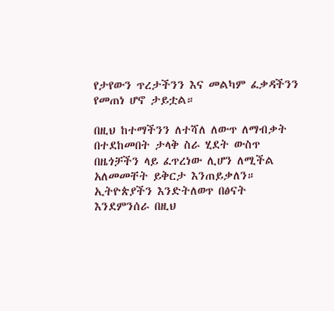የታየውን ጥረታችንን እና መልካም ፈቃዳችንን የመጠነ ሆኖ ታይቷል።

በዚህ ከተማችንን ለተሻለ ለውጥ ለማብቃት በተደከመበት ታላቅ ስራ ሂደት ውስጥ በዜጎቻችን ላይ ፈጥረነው ሊሆን ለሚችል አለመመቸት ይቅርታ እንጠይቃለን። ኢትዮጵያችን እንድትለወጥ በፅናት እንደምንሰራ በዚህ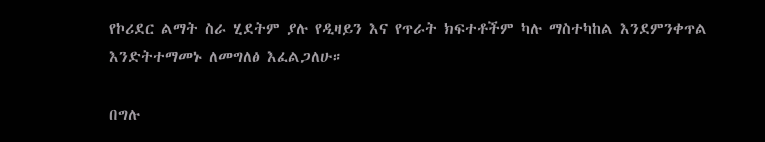የኮሪደር ልማት ስራ ሂደትም ያሉ የዲዛይን እና የጥራት ክፍተቶችም ካሉ ማስተካከል እንደምንቀጥል እንድትተማመኑ ለመግለፅ እፈልጋለሁ።

በግሉ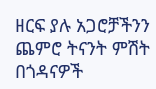ዘርፍ ያሉ አጋሮቻችንን ጨምሮ ትናንት ምሽት በጎዳናዎች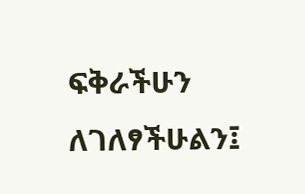ፍቅራችሁን ለገለፃችሁልን፤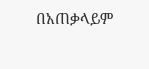በአጠቃላይም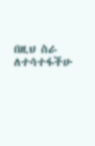በዚህ ስራ ለተሳተፋችሁ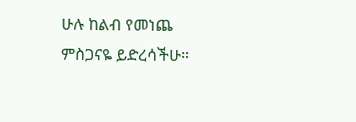ሁሉ ከልብ የመነጨ ምስጋናዬ ይድረሳችሁ።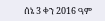ሰኔ 3 ቀን 2016 ዓም